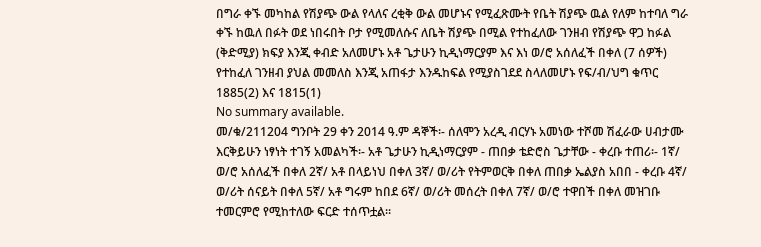በግራ ቀኙ መካከል የሽያጭ ውል የላለና ረቂቅ ውል መሆኑና የሚፈጽሙት የቤት ሽያጭ ዉል የለም ከተባለ ግራ ቀኙ ከዉለ በፉት ወደ ነበሩበት ቦታ የሚመለሱና ለቤት ሽያጭ በሚል የተከፈለው ገንዘብ የሽያጭ ዋጋ ከፉል (ቅድሚያ) ክፍያ እንጂ ቀብድ አለመሆኑ አቶ ጌታሁን ኪዲነማርያም እና እነ ወ/ሮ አሰለፈች በቀለ (7 ሰዎች) የተከፈለ ገንዘብ ያህል መመለስ እንጂ አጠፋታ እንዱከፍል የሚያስገደደ ስላለመሆኑ የፍ/ብ/ህግ ቁጥር 1885(2) እና 1815(1)
No summary available.
መ/ቁ/211204 ግንቦት 29 ቀን 2014 ዓ.ም ዳኞች፡- ሰለሞን አረዲ ብርሃኑ አመነው ተሾመ ሽፈራው ሀብታሙ እርቅይሁን ነፃነት ተገኝ አመልካች፡- አቶ ጌታሁን ኪዲነማርያም - ጠበቃ ቴድሮስ ጌታቸው - ቀረቡ ተጠሪ፡- 1ኛ/ ወ/ሮ አሰለፈች በቀለ 2ኛ/ አቶ በላይነህ በቀለ 3ኛ/ ወ/ሪት የትምወርቅ በቀለ ጠበቃ ኤልያስ አበበ - ቀረቡ 4ኛ/ ወ/ሪት ሰናይት በቀለ 5ኛ/ አቶ ግሩም ከበደ 6ኛ/ ወ/ሪት መሰረት በቀለ 7ኛ/ ወ/ሮ ተዋበች በቀለ መዝገቡ ተመርምሮ የሚከተለው ፍርድ ተሰጥቷል።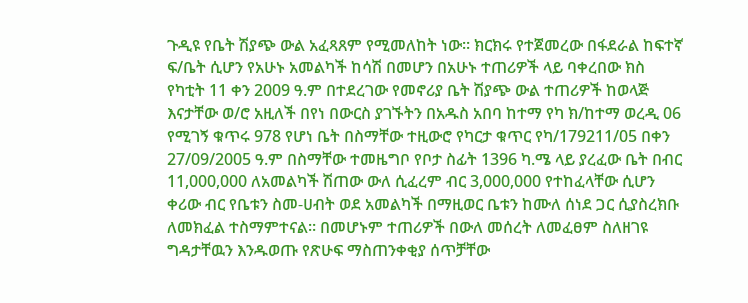ጉዲዩ የቤት ሽያጭ ውል አፈጻጸም የሚመለከት ነው። ክርክሩ የተጀመረው በፋደራል ከፍተኛ ፍ/ቤት ሲሆን የአሁኑ አመልካች ከሳሽ በመሆን በአሁኑ ተጠሪዎች ላይ ባቀረበው ክስ የካቲት 11 ቀን 2009 ዓ.ም በተደረገው የመኖሪያ ቤት ሽያጭ ውል ተጠሪዎች ከወላጅ እናታቸው ወ/ሮ አዚለች በየነ በውርስ ያገኙትን በአዱስ አበባ ከተማ የካ ክ/ከተማ ወረዲ 06 የሚገኝ ቁጥሩ 978 የሆነ ቤት በስማቸው ተዚውሮ የካርታ ቁጥር የካ/179211/05 በቀን 27/09/2005 ዓ.ም በስማቸው ተመዜግቦ የቦታ ስፊት 1396 ካ.ሜ ላይ ያረፈው ቤት በብር 11,000,000 ለአመልካች ሽጠው ውለ ሲፈረም ብር 3,000,000 የተከፈላቸው ሲሆን ቀሪው ብር የቤቱን ስመ-ሀብት ወደ አመልካች በማዚወር ቤቱን ከሙለ ሰነደ ጋር ሲያስረክቡ ለመክፈል ተስማምተናል። በመሆኑም ተጠሪዎች በውለ መሰረት ለመፈፀም ስለዘገዩ ግዳታቸዉን እንዱወጡ የጽሁፍ ማስጠንቀቂያ ሰጥቻቸው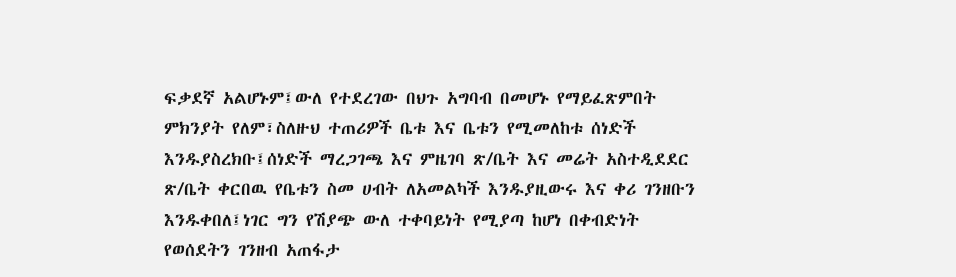ፍቃደኛ አልሆኑም፤ውለ የተደረገው በህጉ አግባብ በመሆኑ የማይፈጽምበት ምክንያት የለም፣ስለዙህ ተጠሪዎች ቤቱ እና ቤቱን የሚመለከቱ ሰነድች እንዱያስረክቡ፤ሰነድች ማረጋገጫ እና ምዜገባ ጽ/ቤት እና መሬት አስተዲደደር ጽ/ቤት ቀርበዉ የቤቱን ስመ ሀብት ለአመልካች እንዱያዚውሩ እና ቀሪ ገንዘቡን እንዱቀበለ፤ነገር ግን የሽያጭ ውለ ተቀባይነት የሚያጣ ከሆነ በቀብድነት የወሰደትን ገንዘብ አጠፋታ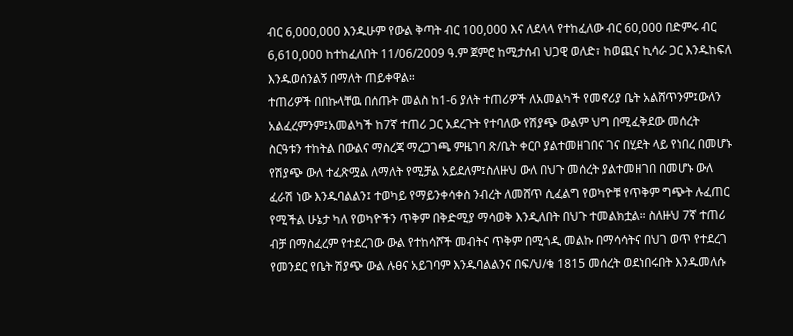ብር 6,000,000 እንዱሁም የውል ቅጣት ብር 100,000 እና ለደላላ የተከፈለው ብር 60,000 በድምሩ ብር 6,610,000 ከተከፈለበት 11/06/2009 ዓ.ም ጀምሮ ከሚታሰብ ህጋዊ ወለድ፣ ከወጪና ኪሳራ ጋር እንዱከፍለ እንዱወሰንልኝ በማለት ጠይቀዋል።
ተጠሪዎች በበኩላቸዉ በሰጡት መልስ ከ1-6 ያለት ተጠሪዎች ለአመልካች የመኖሪያ ቤት አልሸጥንም፤ውለን አልፈረምንም፤አመልካች ከ7ኛ ተጠሪ ጋር አደረጉት የተባለው የሽያጭ ውልም ህግ በሚፈቅደው መሰረት ስርዓቱን ተከትል በውልና ማስረጃ ማረጋገጫ ምዜገባ ጽ/ቤት ቀርቦ ያልተመዘገበና ገና በሂደት ላይ የነበረ በመሆኑ የሽያጭ ውለ ተፈጽሟል ለማለት የሚቻል አይደለም፤ስለዙህ ውለ በህጉ መሰረት ያልተመዘገበ በመሆኑ ውለ ፈራሽ ነው እንዱባልልን፤ ተወካይ የማይንቀሳቀስ ንብረት ለመሸጥ ሲፈልግ የወካዮቹ የጥቅም ግጭት ሉፈጠር የሚችል ሁኔታ ካለ የወካዮችን ጥቅም በቅድሚያ ማሳወቅ እንዲለበት በህጉ ተመልክቷል። ስለዙህ 7ኛ ተጠሪ ብቻ በማስፈረም የተደረገው ውል የተከሳሾች መብትና ጥቅም በሚጎዲ መልኩ በማሳሳትና በህገ ወጥ የተደረገ የመንደር የቤት ሽያጭ ውል ሉፀና አይገባም እንዱባልልንና በፍ/ህ/ቁ 1815 መሰረት ወደነበሩበት እንዱመለሱ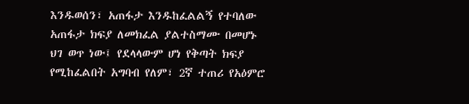እንዱወሰን፣ አጠፋታ እንዱከፈልልኝ የተባለው አጠፋታ ክፍያ ለመክፈል ያልተስማሙ በመሆኑ ህገ ወጥ ነው፤ የደላላውም ሆነ የቅጣት ክፍያ የሚከፈልበት አግባብ የለም፣ 2ኛ ተጠሪ የአዕምሮ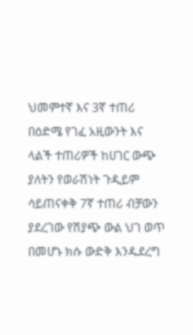ህመምተኛ እና 3ኛ ተጠሪ በዕድሜ የገፈ አዚውንት እና ላልች ተጠሪዎች ከሀገር ውጭ ያለትን የወራሽነት ጉዲይም ሳይጠናቀቅ 7ኛ ተጠሪ ብቻውን ያደረገው የሽያጭ ውል ህገ ወጥ በመሆኑ ክሱ ውድቅ እንዱደረግ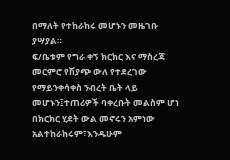በማለት የተከራከሩ መሆኑን መዜገቡ ያሣያል።
ፍ/ቤቱም የግራ ቀኝ ክርክር እና ማስረጃ መርምሮ የሽያጭ ውለ የተደረገው የማይንቀሳቀስ ንብረት ቤት ላይ መሆኑን፤ተጠሪዎች ባቀረቡት መልስም ሆነ በክርክር ሂደት ውል መኖሩን አምነው አልተከራከሩም፣እንዱሁም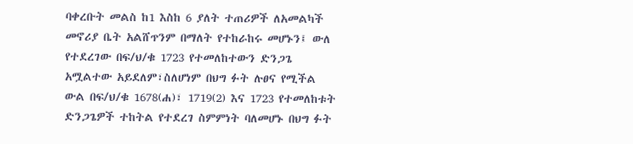ባቀረቡት መልስ ከ1 እስከ 6 ያለት ተጠሪዎች ለአመልካች መኖሪያ ቤት አልሸጥንም በማለት የተከራከሩ መሆኑን፤ ውለ የተደረገው በፍ/ህ/ቁ 1723 የተመለከተውን ድንጋጌ አሟልተው አይደለም፣ስለሆነም በህግ ፉት ሉፀና የሚችል ውል በፍ/ህ/ቁ 1678(ሐ)፣ 1719(2) እና 1723 የተመለከቱት ድንጋጌዎች ተከትል የተደረገ ስምምነት ባለመሆኑ በህግ ፉት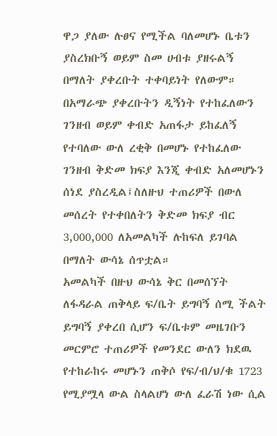ዋጋ ያለው ሉፀና የሚችል ባለመሆኑ ቤቱን ያስረክቡኝ ወይም ስመ ሀብቱ ያዘሩልኝ በማለት ያቀረቡት ተቀባይነት የለውም።
በአማራጭ ያቀረቡትን ዲኝነት የተከፈለውን ገንዘብ ወይም ቀብድ አጠፋታ ይከፈለኝ የተባለው ውለ ረቂቅ በመሆኑ የተከፈለው ገንዘብ ቅድመ ክፍያ እንጂ ቀብድ አለመሆኑን ሰነደ ያስረዲል፤ስለዙህ ተጠሪዎች በውለ መሰረት የተቀበለትን ቅድመ ክፍያ ብር 3,000,000 ለአመልካች ሉከፍለ ይገባል በማለት ውሳኔ ሰጥቷል።
አመልካች በዙህ ውሳኔ ቅር በመሰኘት ለፋዳራል ጠቅላይ ፍ/ቤት ይግባኝ ሰሚ ችልት ይግባኝ ያቀረበ ሲሆን ፍ/ቤቱም መዜገቡን መርምሮ ተጠሪዎች የመንደር ውለን ክደዉ የተከራከሩ መሆኑን ጠቅሶ የፍ/ብ/ህ/ቁ 1723 የሚያሟላ ውል ስላልሆነ ውለ ፈራሽ ነው ሲል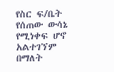የስር ፍ/ቤት የሰጠው ውሳኔ የሚነቀፍ ሆኖ አልተገኘም በማለት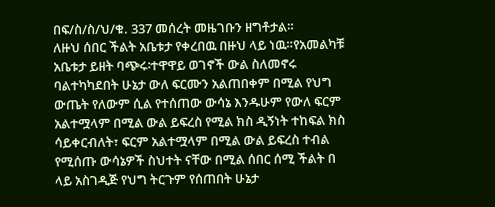በፍ/ስ/ስ/ህ/ቁ. 337 መሰረት መዜገቡን ዘግቶታል።
ለዙህ ሰበር ችልት አቤቱታ የቀረበዉ በዙህ ላይ ነዉ።የአመልካቹ አቤቱታ ይዘት ባጭሩ፡ተዋዋይ ወገኖች ውል ስለመኖሩ ባልተካካደበት ሁኔታ ውለ ፍርሙን አልጠበቀም በሚል የህግ ውጤት የለውም ሲል የተሰጠው ውሳኔ እንዱሁም የውለ ፍርም አልተሟላም በሚል ውል ይፍረስ የሚል ክስ ዲኝነት ተከፍል ክስ ሳይቀርብለት፣ ፍርም አልተሟላም በሚል ውል ይፍረስ ተብል የሚሰጡ ውሳኔዎች ስህተት ናቸው በሚል ሰበር ሰሚ ችልት በ
ላይ አስገዲጅ የህግ ትርጉም የሰጠበት ሁኔታ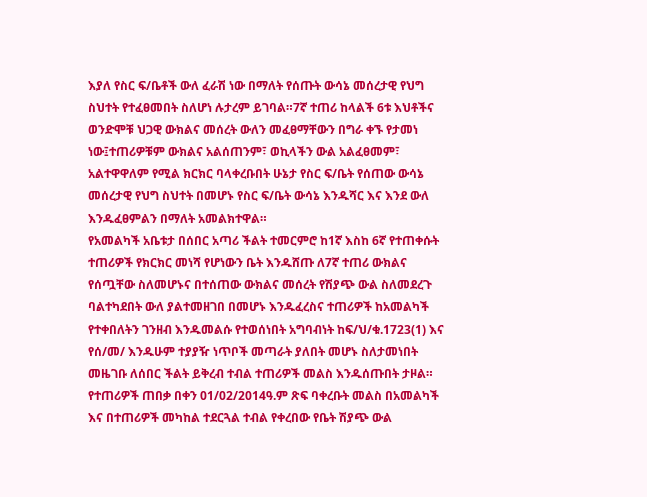እያለ የስር ፍ/ቤቶች ውለ ፈራሽ ነው በማለት የሰጡት ውሳኔ መሰረታዊ የህግ ስህተት የተፈፀመበት ስለሆነ ሉታረም ይገባል።7ኛ ተጠሪ ከላልች 6ቱ እህቶችና ወንድሞቹ ህጋዊ ውክልና መሰረት ውለን መፈፀማቸውን በግራ ቀኙ የታመነ ነው፤ተጠሪዎቹም ውክልና አልሰጠንም፣ ወኪላችን ውል አልፈፀመም፣ አልተዋዋለም የሚል ክርክር ባላቀረቡበት ሁኔታ የስር ፍ/ቤት የሰጠው ውሳኔ መሰረታዊ የህግ ስህተት በመሆኑ የስር ፍ/ቤት ውሳኔ እንዱሻር እና እንደ ውለ እንዱፈፀምልን በማለት አመልክተዋል።
የአመልካች አቤቱታ በሰበር አጣሪ ችልት ተመርምሮ ከ1ኛ እስከ 6ኛ የተጠቀሱት ተጠሪዎች የክርክር መነሻ የሆነውን ቤት እንዱሸጡ ለ7ኛ ተጠሪ ውክልና የሰጧቸው ስለመሆኑና በተሰጠው ውክልና መሰረት የሽያጭ ውል ስለመደረጉ ባልተካደበት ውለ ያልተመዘገበ በመሆኑ እንዱፈረስና ተጠሪዎች ከአመልካች የተቀበለትን ገንዘብ እንዱመልሱ የተወሰነበት አግባብነት ከፍ/ህ/ቁ.1723(1) እና የሰ/መ/ እንዱሁም ተያያዥ ነጥቦች መጣራት ያለበት መሆኑ ስለታመነበት መዜገቡ ለሰበር ችልት ይቅረብ ተብል ተጠሪዎች መልስ እንዱሰጡበት ታዞል።
የተጠሪዎች ጠበቃ በቀን 01/02/2014ዓ.ም ጽፍ ባቀረቡት መልስ በአመልካች እና በተጠሪዎች መካከል ተደርጓል ተብል የቀረበው የቤት ሽያጭ ውል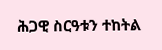ሕጋዊ ስርዓቱን ተከትል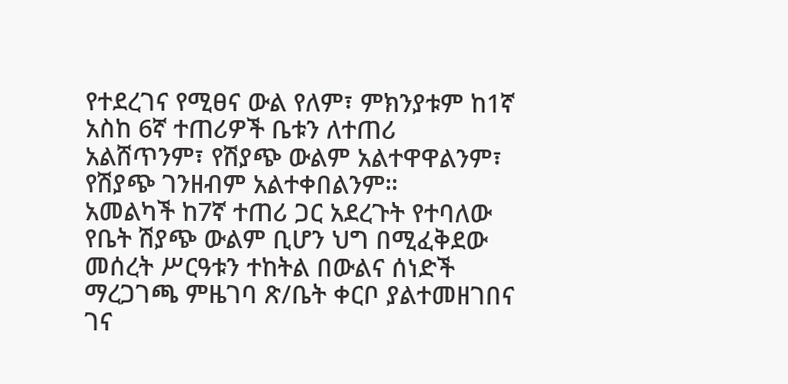የተደረገና የሚፀና ውል የለም፣ ምክንያቱም ከ1ኛ አስከ 6ኛ ተጠሪዎች ቤቱን ለተጠሪ አልሸጥንም፣ የሽያጭ ውልም አልተዋዋልንም፣ የሽያጭ ገንዘብም አልተቀበልንም።
አመልካች ከ7ኛ ተጠሪ ጋር አደረጉት የተባለው የቤት ሽያጭ ውልም ቢሆን ህግ በሚፈቅደው መሰረት ሥርዓቱን ተከትል በውልና ሰነድች ማረጋገጫ ምዜገባ ጽ/ቤት ቀርቦ ያልተመዘገበና ገና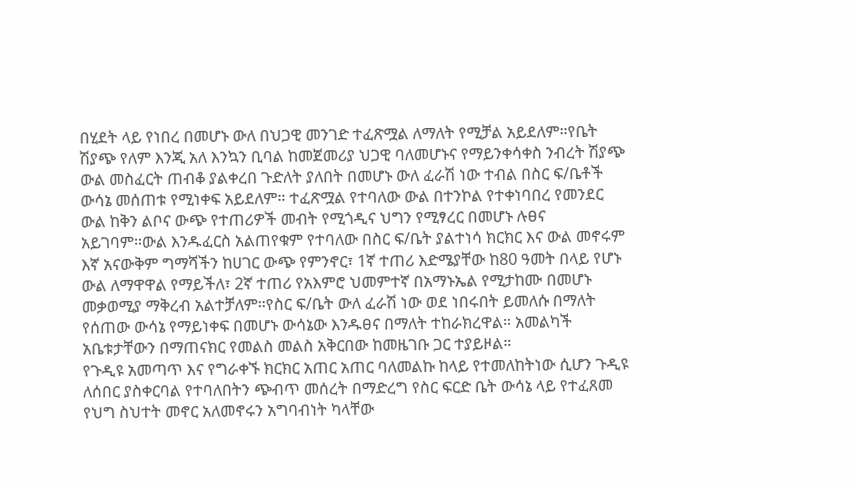በሂደት ላይ የነበረ በመሆኑ ውለ በህጋዊ መንገድ ተፈጽሟል ለማለት የሚቻል አይደለም።የቤት ሽያጭ የለም እንጂ አለ እንኳን ቢባል ከመጀመሪያ ህጋዊ ባለመሆኑና የማይንቀሳቀስ ንብረት ሽያጭ ውል መስፈርት ጠብቆ ያልቀረበ ጉድለት ያለበት በመሆኑ ውለ ፈራሽ ነው ተብል በስር ፍ/ቤቶች ውሳኔ መሰጠቱ የሚነቀፍ አይደለም። ተፈጽሟል የተባለው ውል በተንኮል የተቀነባበረ የመንደር ውል ከቅን ልቦና ውጭ የተጠሪዎች መብት የሚጎዲና ህግን የሚፃረር በመሆኑ ሉፀና አይገባም።ውል እንዱፈርስ አልጠየቁም የተባለው በስር ፍ/ቤት ያልተነሳ ክርክር እና ውል መኖሩም እኛ አናውቅም ግማሻችን ከሀገር ውጭ የምንኖር፣ 1ኛ ተጠሪ እድሜያቸው ከ80 ዓመት በላይ የሆኑ ውል ለማዋዋል የማይችለ፣ 2ኛ ተጠሪ የአእምሮ ህመምተኛ በአማኑኤል የሚታከሙ በመሆኑ መቃወሚያ ማቅረብ አልተቻለም።የስር ፍ/ቤት ውለ ፈራሽ ነው ወደ ነበሩበት ይመለሱ በማለት የሰጠው ውሳኔ የማይነቀፍ በመሆኑ ውሳኔው እንዱፀና በማለት ተከራክረዋል። አመልካች አቤቱታቸውን በማጠናክር የመልስ መልስ አቅርበው ከመዜገቡ ጋር ተያይዞል።
የጉዲዩ አመጣጥ እና የግራቀኙ ክርክር አጠር አጠር ባለመልኩ ከላይ የተመለከትነው ሲሆን ጉዲዩ ለሰበር ያስቀርባል የተባለበትን ጭብጥ መሰረት በማድረግ የስር ፍርድ ቤት ውሳኔ ላይ የተፈጸመ የህግ ስህተት መኖር አለመኖሩን አግባብነት ካላቸው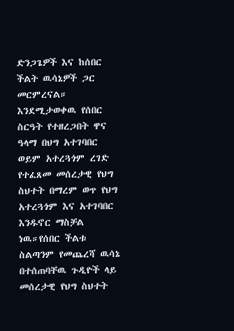ድንጋጌዎች እና ከሰበር ችልት ዉሳኔዎች ጋር መርምረናል።
እንደሚታወቀዉ የሰበር ስርዓት የተዘረጋበት ዋና ዓላማ በህግ አተገባበር ወይም አተረጓጎም ረገድ የተፈጸመ መሰረታዊ የህግ ስህተት በማረም ወጥ የህግ አተረጓጎም እና አተገባበር እንዱኖር ማስቻል ነዉ።የሰበር ችልቱ ስልጣንም የመጨረሻ ዉሳኔ በተሰጠባቸዉ ጉዲዮች ላይ መሰረታዊ የህግ ስህተት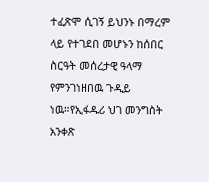ተፈጽሞ ሲገኝ ይህንኑ በማረም ላይ የተገደበ መሆኑን ከሰበር ስርዓት መሰረታዊ ዓላማ የምንገነዘበዉ ጉዲይ ነዉ።የኢፋዱሪ ህገ መንግስት አንቀጽ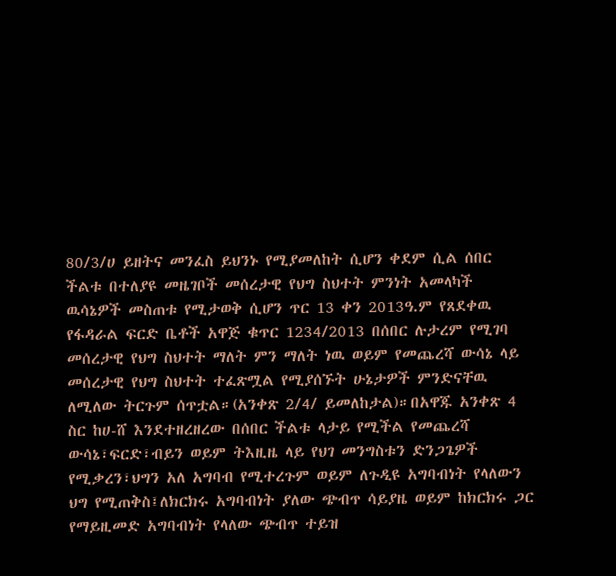80/3/ሀ ይዘትና መንፈስ ይህንኑ የሚያመለከት ሲሆን ቀደም ሲል ሰበር ችልቱ በተለያዩ መዜገቦች መሰረታዊ የህግ ስህተት ምንነት አመላካች ዉሳኔዎች መስጠቱ የሚታወቅ ሲሆን ጥር 13 ቀን 2013ዓ.ም የጸደቀዉ የፋዳራል ፍርድ ቤቶች አዋጅ ቁጥር 1234/2013 በሰበር ሉታረም የሚገባ መሰረታዊ የህግ ስህተት ማለት ምን ማለት ነዉ ወይም የመጨረሻ ውሳኔ ላይ መሰረታዊ የህግ ስህተት ተፈጽሟል የሚያሰኙት ሁኔታዎች ምንድናቸዉ ለሚለው ትርጉም ሰጥቷል።(አንቀጽ 2/4/ ይመለከታል)።በአዋጁ አንቀጽ 4 ስር ከሀ-ሸ እንደተዘረዘረው በሰበር ችልቱ ላታይ የሚችል የመጨረሻ ውሳኔ፣ፍርድ፣ብይን ወይም ትእዚዜ ላይ የህገ መንግስቱን ድንጋጌዎች የሚቃረን፣ህግን አለ አግባብ የሚተረጉም ወይም ለጉዲዩ አግባብነት የላለውን ህግ የሚጠቅስ፤ለክርክሩ አግባብነት ያለው ጭብጥ ሳይያዜ ወይም ከክርክሩ ጋር የማይዚመድ አግባብነት የላለው ጭብጥ ተይዝ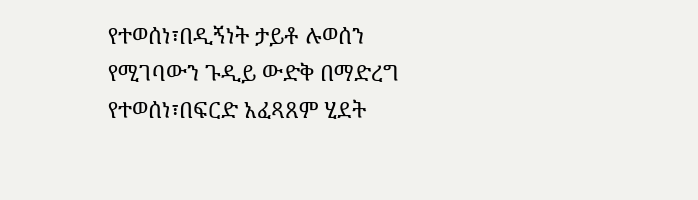የተወሰነ፣በዲኝነት ታይቶ ሉወሰን የሚገባውን ጉዲይ ውድቅ በማድረግ የተወሰነ፣በፍርድ አፈጻጸም ሂደት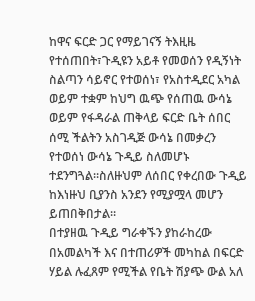ከዋና ፍርድ ጋር የማይገናኝ ትእዚዜ የተሰጠበት፣ጉዲዩን አይቶ የመወሰን የዲኝነት ስልጣን ሳይኖር የተወሰነ፣ የአስተዲደር አካል ወይም ተቋም ከህግ ዉጭ የሰጠዉ ውሳኔ ወይም የፋዳራል ጠቅላይ ፍርድ ቤት ሰበር ሰሚ ችልትን አስገዲጅ ውሳኔ በመቃረን የተወሰነ ውሳኔ ጉዲይ ስለመሆኑ ተደንግጓል።ስለዙህም ለሰበር የቀረበው ጉዲይ ከእነዙህ ቢያንስ አንደን የሚያሟላ መሆን ይጠበቅበታል።
በተያዘዉ ጉዲይ ግራቀኙን ያከራከረው በአመልካች እና በተጠሪዎች መካከል በፍርድ ሃይል ሉፈጸም የሚችል የቤት ሽያጭ ውል አለ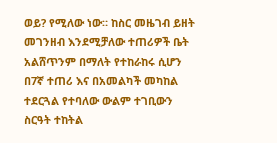ወይ? የሚለው ነው። ከስር መዜገብ ይዘት መገንዘብ እንደሚቻለው ተጠሪዎች ቤት አልሸጥንም በማለት የተከራከሩ ሲሆን በ7ኛ ተጠሪ እና በአመልካች መካከል ተደርጓል የተባለው ውልም ተገቢውን ስርዓት ተከትል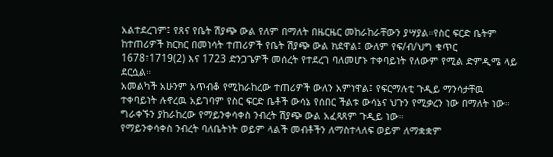አልተደረገም፤ የጸና የቤት ሽያጭ ውል የለም በማለት በዜርዜር መከራከራቸውን ያሣያል።የስር ፍርድ ቤትም ከተጠሪዎች ክርክር በመነሳት ተጠሪዎች የቤት ሽያጭ ውል ክደዋል፤ ውለም የፍ/ብ/ህግ ቁጥር 1678፣1719(2) እና 1723 ድንጋጌዎች መሰረት የተደረገ ባለመሆኑ ተቀባይነት የለውም የሚል ድምዲሜ ላይ ደርሷል።
አመልካች አሁንም አጥብቆ የሚከራከረው ተጠሪዎች ውለን አምነዋል፤ የፍርማሉቲ ጉዲይ ማንሳታቸዉ ተቀባይነት ሉኖረዉ አይገባም የስር ፍርድ ቤቶች ውሳኔ የሰበር ችልቱ ውሳኔና ህጉን የሚቃረን ነው በማለት ነው።
ግራቀኙን ያከራከረው የማይንቀሳቀስ ንብረት ሽያጭ ውል አፈጻጸም ጉዲይ ነው።
የማይንቀሳቀስ ንብረት ባለቤትነት ወይም ላልች መብቶችን ለማስተላለፍ ወይም ለማቋቋም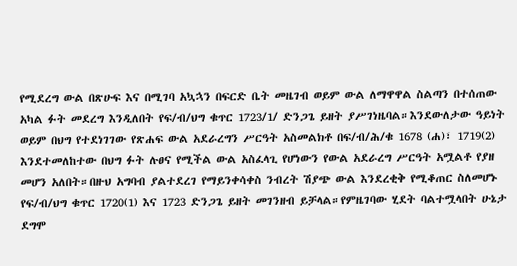የሚደረግ ውል በጽሁፍ እና በሚገባ አኳኋን በፍርድ ቤት መዜገብ ወይም ውል ለማዋዋል ስልጣን በተሰጠው አካል ፉት መደረግ እንዲለበት የፍ/ብ/ህግ ቁጥር 1723/1/ ድንጋጌ ይዘት ያሥገነዜባል።እንደውለታው ዓይነት ወይም በህግ የተደነገገው የጽሐፍ ውል አደራረግን ሥርዓት አስመልክቶ በፍ/ብ/ሕ/ቁ 1678 (ሐ)፣ 1719(2) እንደተመለከተው በህግ ፉት ሉፀና የሚችል ውል አስፈላጊ የሆነውን የውል አደራረግ ሥርዓት አሟልቶ የያዘ መሆን አለበት።በዙህ አግባብ ያልተደረገ የማይንቀሳቀስ ንብረት ሽያጭ ውል እንደረቂቅ የሚቆጠር ስለመሆኑ የፍ/ብ/ህግ ቁጥር 1720(1) እና 1723 ድንጋጌ ይዘት መገንዘብ ይቻላል።የምዜገባው ሂደት ባልተሟላበት ሁኔታ ደግሞ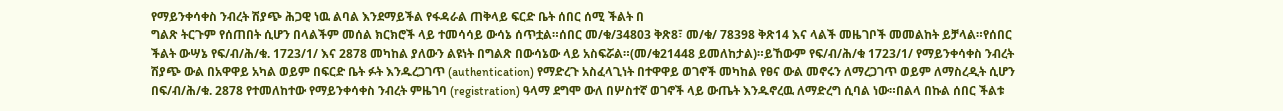የማይንቀሳቀስ ንብረት ሽያጭ ሕጋዊ ነዉ ልባል እንደማይችል የፋዳራል ጠቅላይ ፍርድ ቤት ሰበር ሰሚ ችልት በ
ግልጽ ትርጉም የሰጠበት ሲሆን በላልችም መሰል ክርክሮች ላይ ተመሳሳይ ውሳኔ ሰጥቷል።ሰበር መ/ቁ/34803 ቅጽ8፣ መ/ቁ/ 78398 ቅጽ14 እና ላልች መዜገቦች መመልከት ይቻላል።የሰበር ችልት ውሣኔ የፍ/ብ/ሕ/ቁ. 1723/1/ እና 2878 መካከል ያለውን ልዩነት በግልጽ በውሳኔው ላይ አስፍሯል።(መ/ቁ21448 ይመለከታል)።ይኸውም የፍ/ብ/ሕ/ቁ 1723/1/ የማይንቀሳቀስ ንብረት ሽያጭ ውል በአዋዋይ አካል ወይም በፍርድ ቤት ፉት እንዱረጋገጥ (authentication) የማድረጉ አስፈላጊነት በተዋዋይ ወገኖች መካከል የፀና ውል መኖሩን ለማረጋገጥ ወይም ለማስረዲት ሲሆን በፍ/ብ/ሕ/ቁ. 2878 የተመለከተው የማይንቀሳቀስ ንብረት ምዜገባ (registration) ዓላማ ደግሞ ውለ በሦስተኛ ወገኖች ላይ ውጤት እንዱኖረዉ ለማድረግ ሲባል ነው።በልላ በኩል ሰበር ችልቱ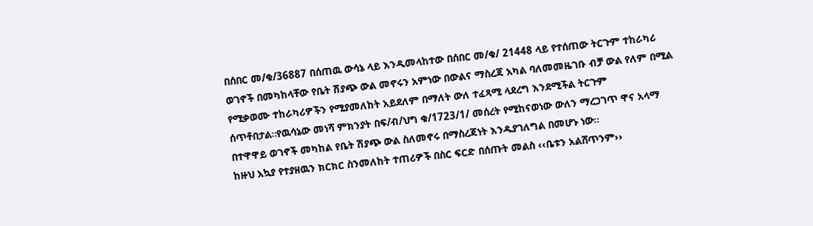በሰበር መ/ቁ/36887 በሰጠዉ ውሳኔ ላይ እንዲመላከተው በሰበር መ/ቁ/ 21448 ላይ የተሰጠው ትርጉም ተከራካሪ ወገኖች በመካከላቸው የቤት ሽያጭ ውል መኖሩን አምነው በውልና ማስረጃ አካል ባለመመዜገቡ ብቻ ውል የለም በሚል የሚቃወሙ ተከራካሪዎችን የሚያመለከት አይደለም በማለት ውለ ተፈጻሚ ላደረግ እንደሚችል ትርጉም ሰጥቶበታል።የዉሳኔው መነሻ ምክንያት በፍ/ብ/ህግ ቁ/1723/1/ መሰረት የሚከናወነው ውለን ማረጋገጥ ዋና አላማ በተዋዋይ ወገኖች መካከል የቤት ሽያጭ ውል ስለመኖሩ በማስረጃነት እንዱያገለግል በመሆኑ ነው።
ከዙህ አኳያ የተያዘዉን ክርክር ስንመለከት ተጠሪዎች በስር ፍርድ በሰጡት መልስ ‹‹ቤቱን አልሸጥንም››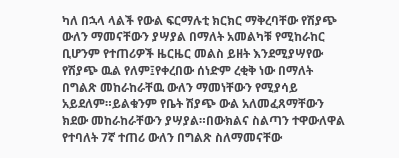ካለ በኋላ ላልች የውል ፍርማሉቲ ክርክር ማቅረባቸው የሽያጭ ውለን ማመናቸውን ያሣያል በማለት አመልካቹ የሚከራከር ቢሆንም የተጠሪዎች ዜርዜር መልስ ይዘት እንደሚያሣየው የሽያጭ ዉል የለም፤የቀረበው ሰነድም ረቂቅ ነው በማለት በግልጽ መከራከራቸዉ ውለን ማመነቸውን የሚያሳይ አይደለም።ይልቁንም የቤት ሽያጭ ውል አለመፈጸማቸውን ክደው መከራከራቸውን ያሣያል።በውክልና ስልጣን ተዋውለዋል የተባለት 7ኛ ተጠሪ ውለን በግልጽ ስለማመናቸው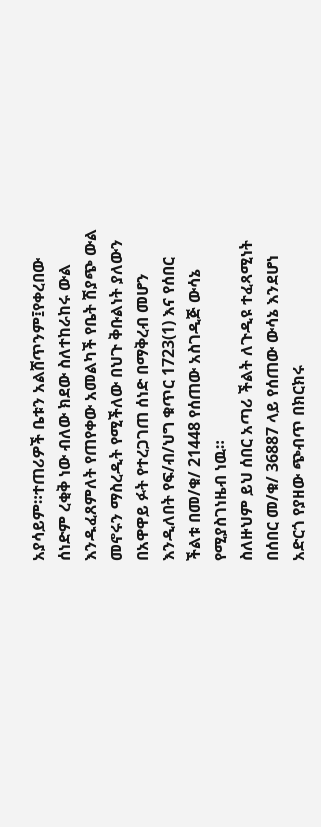አያሳይም።ተጠሪዎች ቤቱን አልሸጥንም፤የቀረበው ሰነድም ረቂቅ ነው ብለው ክደው ስለተከራከሩ ውል እንዱፈጸምለት የጠየቀው አመልካች የቤት ሽያጭ ውል መኖሩን ማስረዲት የሚችለው በህጉ ቅቡልነት ያለውን በአዋዋይ ፉት የተረጋገጠ ሰነድ በማቅረብ መሆን እንዲለበት የፍ/ብ/ህግ ቁጥር 1723(1) እና የሰበር ችልቱ በመ/ቁ/ 21448 የሰጠው አስገዲጅ ውሳኔ የሚያስገነዜብ ነዉ።
ስለዙህም ይህ ሰበር አጣሪ ችልት ለጉዲዩ ተፈጻሚነት በሰበር መ/ቁ/ 36887 ላይ የሰጠው ውሳኔ እንደሆነ አድርጎ የያዘው ጭብጥ በክርክሩ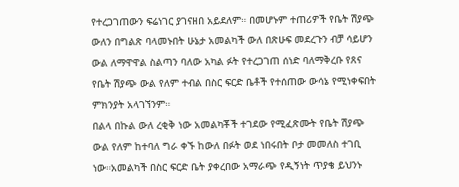የተረጋገጠውን ፍሬነገር ያገናዘበ አይደለም። በመሆኑም ተጠሪዎች የቤት ሽያጭ ውለን በግልጽ ባላመኑበት ሁኔታ አመልካች ውለ በጽሁፍ መደረጉን ብቻ ሳይሆን ውል ለማዋዋል ስልጣን ባለው አካል ፉት የተረጋገጠ ሰነድ ባለማቅረቡ የጸና የቤት ሽያጭ ውል የለም ተብል በስር ፍርድ ቤቶች የተሰጠው ውሳኔ የሚነቀፍበት ምክንያት አላገኘንም።
በልላ በኩል ውለ ረቂቅ ነው አመልካቾች ተገደው የሚፈጽሙት የቤት ሽያጭ ውል የለም ከተባለ ግራ ቀኙ ከውለ በፉት ወደ ነበሩበት ቦታ መመለስ ተገቢ ነው።አመልካች በስር ፍርድ ቤት ያቀረበው አማራጭ የዲኝነት ጥያቄ ይህንኑ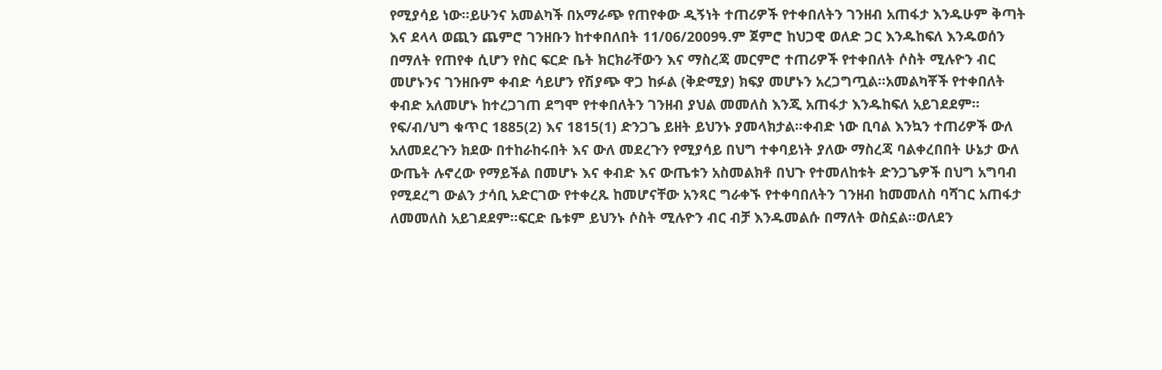የሚያሳይ ነው።ይሁንና አመልካች በአማራጭ የጠየቀው ዲኝነት ተጠሪዎች የተቀበለትን ገንዘብ አጠፋታ እንዱሁም ቅጣት እና ደላላ ወጪን ጨምሮ ገንዘቡን ከተቀበለበት 11/06/2009ዓ.ም ጀምሮ ከህጋዊ ወለድ ጋር እንዱከፍለ እንዱወሰን በማለት የጠየቀ ሲሆን የስር ፍርድ ቤት ክርክራቸውን እና ማስረጃ መርምሮ ተጠሪዎች የተቀበለት ሶስት ሚሉዮን ብር መሆኑንና ገንዘቡም ቀብድ ሳይሆን የሽያጭ ዋጋ ከፉል (ቅድሚያ) ክፍያ መሆኑን አረጋግጧል።አመልካቾች የተቀበለት ቀብድ አለመሆኑ ከተረጋገጠ ደግሞ የተቀበለትን ገንዘብ ያህል መመለስ እንጂ አጠፋታ እንዱከፍለ አይገደደም። የፍ/ብ/ህግ ቁጥር 1885(2) እና 1815(1) ድንጋጌ ይዘት ይህንኑ ያመላክታል።ቀብድ ነው ቢባል እንኳን ተጠሪዎች ውለ አለመደረጉን ክደው በተከራከሩበት እና ውለ መደረጉን የሚያሳይ በህግ ተቀባይነት ያለው ማስረጃ ባልቀረበበት ሁኔታ ውለ ውጤት ሉኖረው የማይችል በመሆኑ እና ቀብድ እና ውጤቱን አስመልክቶ በህጉ የተመለከቱት ድንጋጌዎች በህግ አግባብ የሚደረግ ውልን ታሳቢ አድርገው የተቀረጹ ከመሆናቸው አንጻር ግራቀኙ የተቀባበለትን ገንዘብ ከመመለስ ባሻገር አጠፋታ ለመመለስ አይገደደም።ፍርድ ቤቱም ይህንኑ ሶስት ሚሉዮን ብር ብቻ እንዱመልሱ በማለት ወስኗል።ወለደን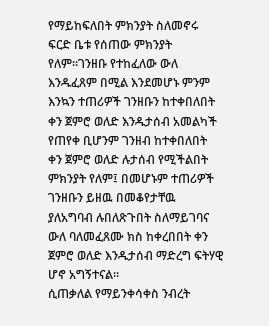የማይከፍለበት ምክንያት ስለመኖሩ ፍርድ ቤቱ የሰጠው ምክንያት የለም።ገንዘቡ የተከፈለው ውለ እንዱፈጸም በሚል እንደመሆኑ ምንም እንኳን ተጠሪዎች ገንዘቡን ከተቀበለበት ቀን ጀምሮ ወለድ እንዱታሰብ አመልካች የጠየቀ ቢሆንም ገንዘብ ከተቀበለበት ቀን ጀምሮ ወለድ ሉታሰብ የሚችልበት ምክንያት የለም፤ በመሆኑም ተጠሪዎች ገንዘቡን ይዘዉ በመቆየታቸዉ ያለአግባብ ሉበለጽጉበት ስለማይገባና ውለ ባለመፈጸሙ ክስ ከቀረበበት ቀን ጀምሮ ወለድ እንዱታሰብ ማድረግ ፍትሃዊ ሆኖ አግኝተናል።
ሲጠቃለል የማይንቀሳቀስ ንብረት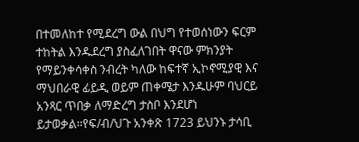በተመለከተ የሚደረግ ውል በህግ የተወሰነውን ፍርም ተከትል እንዱደረግ ያስፈለገበት ዋናው ምክንያት የማይንቀሳቀስ ንብረት ካለው ከፍተኛ ኢኮኖሚያዊ እና ማህበራዊ ፊይዲ ወይም ጠቀሜታ እንዱሁም ባህርይ አንጻር ጥበቃ ለማድረግ ታስቦ እንደሆነ ይታወቃል።የፍ/ብ/ህጉ አንቀጽ 1723 ይህንኑ ታሳቢ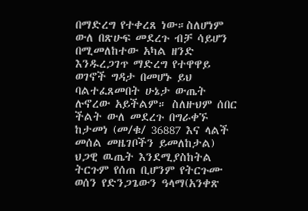በማድረግ የተቀረጸ ነው።ስለሆነም ውለ በጽሁፍ መደረጉ ብቻ ሳይሆን በሚመለከተው አካል ዘንድ እንዱረጋገጥ ማድረግ የተዋዋይ ወገኖች ግዳታ በመሆኑ ይህ ባልተፈጸመበት ሁኔታ ውጤት ሉኖረው አይችልም። ስለዙህም ሰበር ችልት ውለ መደረጉ በግራቀኙ ከታመነ (መ/ቁ/ 36887 እና ላልች መሰል መዜገቦችን ይመለከታል) ህጋዊ ዉጤት እንደሚያስከትል ትርጉም የሰጠ ቢሆንም የትርጉሙ ወሰን የድንጋጌውን ዓላማ(አንቀጽ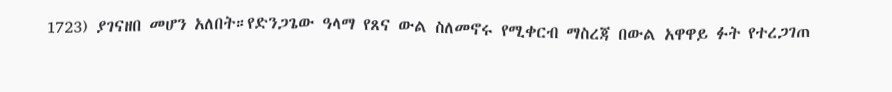1723) ያገናዘበ መሆን አለበት።የድንጋጌው ዓላማ የጸና ውል ስለመኖሩ የሚቀርብ ማስረጃ በውል አዋዋይ ፉት የተረጋገጠ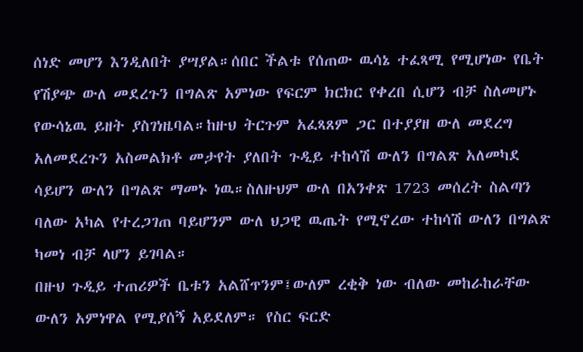ሰነድ መሆን እንዲለበት ያሣያል።ሰበር ችልቱ የሰጠው ዉሳኔ ተፈጻሚ የሚሆነው የቤት የሽያጭ ውለ መደረጉን በግልጽ አምነው የፍርም ክርክር የቀረበ ሲሆን ብቻ ስለመሆኑ የውሳኔዉ ይዘት ያስገነዜባል።ከዙህ ትርጉም አፈጻጸም ጋር በተያያዘ ውለ መደረግ አለመደረጉን አስመልክቶ መታየት ያለበት ጉዲይ ተከሳሽ ውለን በግልጽ አለመካደ ሳይሆን ውለን በግልጽ ማመኑ ነዉ።ስለዙህም ውለ በአንቀጽ 1723 መሰረት ስልጣን ባለው አካል የተረጋገጠ ባይሆንም ውለ ህጋዊ ዉጤት የሚኖረው ተከሳሽ ውለን በግልጽ ካመነ ብቻ ላሆን ይገባል።
በዙህ ጉዲይ ተጠሪዎች ቤቱን አልሸጥንም፤ውለም ረቂቅ ነው ብለው መከራከራቸው ውለን አምነዋል የሚያሰኝ አይደለም። የስር ፍርድ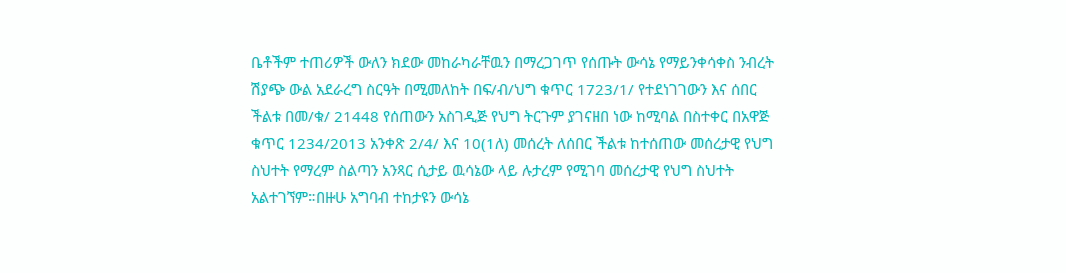ቤቶችም ተጠሪዎች ውለን ክደው መከራካራቸዉን በማረጋገጥ የሰጡት ውሳኔ የማይንቀሳቀስ ንብረት ሽያጭ ውል አደራረግ ስርዓት በሚመለከት በፍ/ብ/ህግ ቁጥር 1723/1/ የተደነገገውን እና ሰበር ችልቱ በመ/ቁ/ 21448 የሰጠውን አስገዲጅ የህግ ትርጉም ያገናዘበ ነው ከሚባል በስተቀር በአዋጅ ቁጥር 1234/2013 አንቀጽ 2/4/ እና 10(1ለ) መሰረት ለሰበር ችልቱ ከተሰጠው መሰረታዊ የህግ ስህተት የማረም ስልጣን አንጻር ሲታይ ዉሳኔው ላይ ሉታረም የሚገባ መሰረታዊ የህግ ስህተት አልተገኘም።በዙሁ አግባብ ተከታዩን ውሳኔ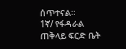ሰጥተናል።
1ኛ/ የፋዳራል ጠቅላይ ፍርድ ቤት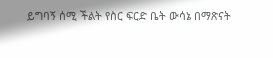ይግባኝ ሰሚ ችልት የስር ፍርድ ቤት ውሳኔ በማጽናት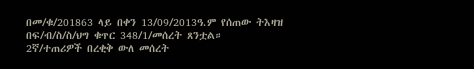በመ/ቁ/201863 ላይ በቀን 13/09/2013ዓ.ም የሰጠው ትእዛዝ በፍ/ብ/ስ/ስ/ህግ ቁጥር 348/1/መሰረት ጸንቷል።
2ኛ/ተጠሪዎች በረቂቅ ውለ መሰረት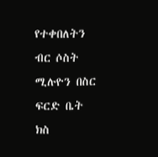የተቀበለትን ብር ሶስት ሚሉዮን በስር ፍርድ ቤት ክስ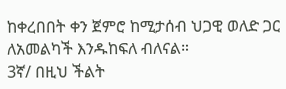ከቀረበበት ቀን ጀምሮ ከሚታሰብ ህጋዊ ወለድ ጋር ለአመልካች እንዱከፍለ ብለናል።
3ኛ/ በዚህ ችልት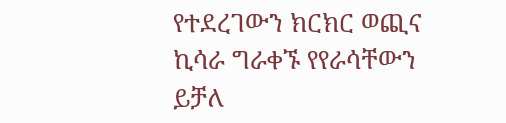የተደረገውን ክርክር ወጪና ኪሳራ ግራቀኙ የየራሳቸውን ይቻለ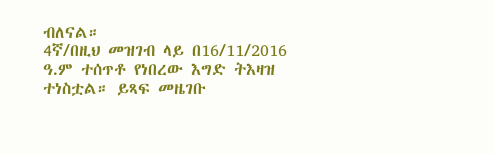ብለናል።
4ኛ/በዚህ መዝገብ ላይ በ16/11/2016 ዓ.ም ተሰጥቶ የነበረው እግድ ትእዛዝ ተነስቷል። ይጻፍ መዜገቡ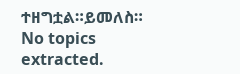ተዘግቷል።ይመለስ።
No topics extracted.